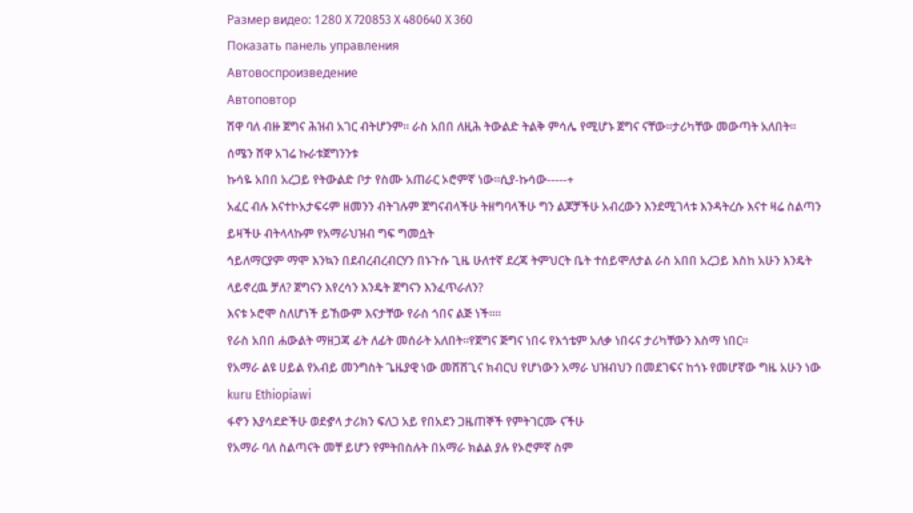Размер видео: 1280 X 720853 X 480640 X 360
Показать панель управления
Автовоспроизведение
Автоповтор
ሽዋ ባለ ብዙ ጀግና ሕዝብ አገር ብትሆንም። ራስ አበበ ለዚሕ ትውልድ ትልቅ ምሳሌ የሚሆኑ ጀግና ናቸው።ታሪካቸው መውጣት አለበት።
ሰሜን ሸዋ አገሬ ኩራቱጀግንንቱ
ኩሳዬ አበበ አረጋይ የትውልድ ቦታ የስሙ አጠራር ኦሮምኛ ነው።ሲያ-ኩሳው-----+
አፈር ብሉ እናተኮአታፍሩም ዘመንን ብትገሉም ጀግናብላችሁ ትዘግባላችሁ ግን ልጆቻችሁ አብረውን እንደሚገላቱ እንዳትረሱ እናተ ዛሬ ስልጣን ይዛችሁ ብትላላኩም የአማራህዝብ ግፍ ግመሷት
ኅይለማርያም ማሞ እንኳን በደብረብረብርሃን በኑጉሱ ጊዜ ሁለተኛ ደረጃ ትምህርት ቤት ተሰይሞለታል ራስ አበበ አረጋይ እስከ አሁን እንዴት ላይኖረዉ ቻለ? ጀግናን እየረሳን እንዴት ጀግናን እንፈጥራለን?
እናቱ ኦሮሞ ስለሆነች ይኸውም እናታቸው የራስ ጎበና ልጅ ነች።።
የራስ አበበ ሐውልት ማዘጋጃ ፊት ለፊት መሰራት አለበት።የጀግና ጅግና ነበሩ የእጎቴም አለቃ ነበሩና ታሪካቸውን እስማ ነበር።
የአማራ ልዩ ሀይል የአብይ መንግስት ጌዜያዊ ነው መሸሸጊና ክብርህ የሆነውን አማራ ህዝብህን በመደገፍና ከጎኑ የመሆኛው ግዜ አሁን ነው
kuru Ethiopiawi
ፋኖን እያሳደድችሁ ወደኇላ ታሪክን ፍለጋ አይ የበአደን ጋዜጠኞች የምትገርሙ ናችሁ
የአማራ ባለ ስልጣናት መቸ ይሆን የምትበስሉት በአማራ ክልል ያሉ የኦሮምኛ ስም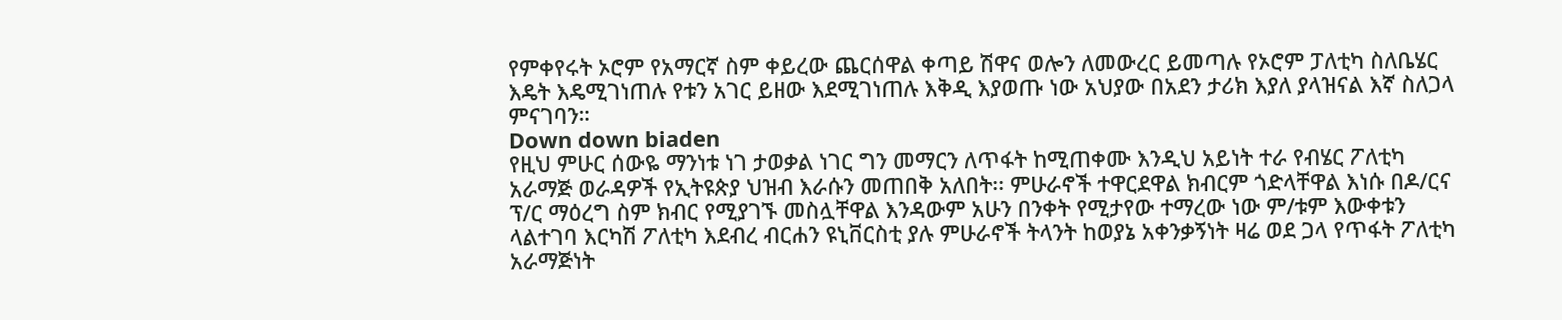የምቀየሩት ኦሮም የአማርኛ ስም ቀይረው ጨርሰዋል ቀጣይ ሽዋና ወሎን ለመውረር ይመጣሉ የኦሮም ፓለቲካ ስለቤሄር እዴት እዴሚገነጠሉ የቱን አገር ይዘው እደሚገነጠሉ እቅዲ እያወጡ ነው አህያው በአደን ታሪክ እያለ ያላዝናል እኛ ስለጋላ ምናገባን።
Down down biaden
የዚህ ምሁር ሰውዬ ማንነቱ ነገ ታወቃል ነገር ግን መማርን ለጥፋት ከሚጠቀሙ እንዲህ አይነት ተራ የብሄር ፖለቲካ አራማጅ ወራዳዎች የኢትዩጵያ ህዝብ እራሱን መጠበቅ አለበት፡፡ ምሁራኖች ተዋርደዋል ክብርም ጎድላቸዋል እነሱ በዶ/ርና ፕ/ር ማዕረግ ስም ክብር የሚያገኙ መስሏቸዋል እንዳውም አሁን በንቀት የሚታየው ተማረው ነው ም/ቱም እውቀቱን ላልተገባ እርካሽ ፖለቲካ እደብረ ብርሐን ዩኒቨርስቲ ያሉ ምሁራኖች ትላንት ከወያኔ አቀንቃኝነት ዛሬ ወደ ጋላ የጥፋት ፖለቲካ አራማጅነት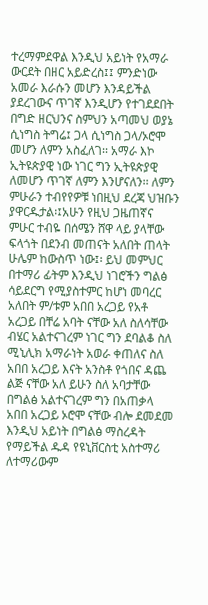ተረማምደዋል እንዲህ አይነት የአማራ ውርደት በዘር አይድረስ፤፤ ምንድነው አመራ እራሱን መሆን እንዳይችል ያደረገውና ጥገኛ እንዲሆን የተገደደበት በግድ ዘርህንና ስምህን አጣመህ ወያኔ ሲነግስ ትግሬ፤ ጋላ ሲነግስ ጋላ/ኦሮሞ መሆን ለምን አስፈለገ፡፡ አማራ እኮ ኢትዩጵያዊ ነው ነገር ግን ኢትዩጵያዊ ለመሆን ጥገኛ ለምን እንሆናለን፡፡ ለምን ምሁራን ተብየየዎቹ ነበዚህ ደረጃ ህዝቡን ያዋርዱታል፡፤አሁን የዚህ ጋዜጠኛና ምሁር ተብዬ በሰሜን ሸዋ ላይ ያላቸው ፍላጎት በደንብ መጠናት አለበት ጠላት ሁሌም ከውስጥ ነው፤፡ ይህ መምህር በተማሪ ፊትም እንዲህ ነገሮችን ግልፅ ሳይደርግ የሚያስተምር ከሆነ መባረር አለበት ም/ቱም አበበ አረጋይ የአቶ አረጋይ በቸሬ አባት ናቸው አለ ስለሳቸው ብሄር አልተናገረም ነገር ግን ደባልቆ ስለ ሚኒሊክ አማራነት አወራ ቀጠለና ስለ አበበ አረጋይ እናት አንስቶ የጎበና ዳጨ ልጅ ናቸው አለ ይሁን ስለ አባታቸው በግልፅ አልተናገረም ግን በአጠቃላ አበበ አረጋይ ኦሮሞ ናቸው ብሎ ደመደመ እንዲህ አይነት በግልፅ ማስረዳት የማይችል ዱዳ የዩኒቨርስቲ አስተማሪ ለተማሪውም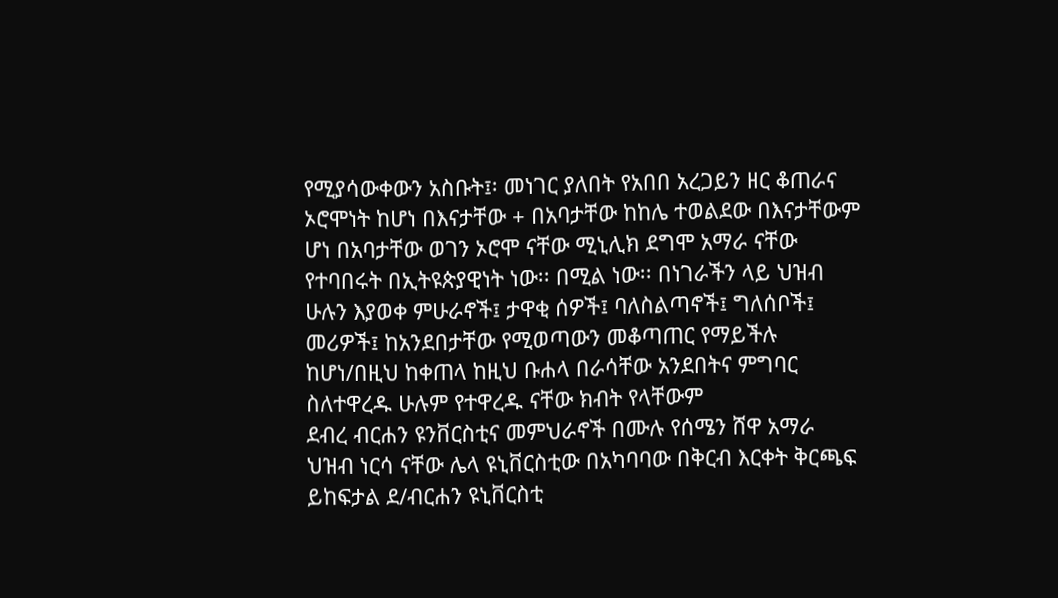የሚያሳውቀውን አስቡት፤፡ መነገር ያለበት የአበበ አረጋይን ዘር ቆጠራና ኦሮሞነት ከሆነ በእናታቸው + በአባታቸው ከከሌ ተወልደው በእናታቸውም ሆነ በአባታቸው ወገን ኦሮሞ ናቸው ሚኒሊክ ደግሞ አማራ ናቸው የተባበሩት በኢትዩጵያዊነት ነው፡፡ በሚል ነው፡፡ በነገራችን ላይ ህዝብ ሁሉን እያወቀ ምሁራኖች፤ ታዋቂ ሰዎች፤ ባለስልጣኖች፤ ግለሰቦች፤ መሪዎች፤ ከአንደበታቸው የሚወጣውን መቆጣጠር የማይችሉ ከሆነ/በዚህ ከቀጠላ ከዚህ ቡሐላ በራሳቸው አንደበትና ምግባር ስለተዋረዱ ሁሉም የተዋረዱ ናቸው ክብት የላቸውም
ደብረ ብርሐን ዩንቨርስቲና መምህራኖች በሙሉ የሰሜን ሸዋ አማራ ህዝብ ነርሳ ናቸው ሌላ ዩኒቨርስቲው በአካባባው በቅርብ እርቀት ቅርጫፍ ይከፍታል ደ/ብርሐን ዩኒቨርስቲ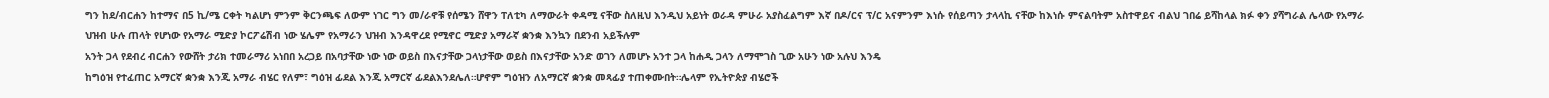ግን ከደ/ብርሐን ከተማና በ5 ኪ/ሜ ርቀት ካልሆነ ምንም ቅርንጫፍ ለውም ነገር ግን መ/ራኖቹ የሰሜን ሸዋን ፐለቲካ ለማውራት ቀዳሚ ናቸው ስለዚህ እንዲህ አይነት ወራዳ ምሁራ አያስፈልግም እኛ በዶ/ርና ፕ/ር አናምንም እነሱ የሰይጣን ታላላኪ ናቸው ከእነሱ ምናልባትም አስተዋይና ብልህ ገበሬ ይሻከላል ክፉ ቀን ያሻግራል ሌላው የአማራ ህዝብ ሁሉ ጠላት የሆነው የአማራ ሚድያ ኮርፖሬሽብ ነው ሄሌም የአማራን ህዝብ እንዳዋረደ የሚኖር ሚድያ አማራኛ ቋንቋ እንኳን በደንብ አይችሉም
አንት ጋላ የደብረ ብርሐን የውሸት ታሪክ ተመራማሪ አነበበ አረጋይ በአባታቸው ነው ነው ወይስ በእናታቸው ጋላነታቸው ወይስ በእናታቸው አንድ ወገን ለመሆኑ አንተ ጋላ ከሐዲ ጋላን ለማሞገስ ጊው አሁን ነው አሉህ እንዴ
ከግዕዝ የተፈጠር አማርኛ ቋንቋ እንጂ አማራ ብሄር የለም፣ ግዕዝ ፊደል እንጂ አማርኛ ፊደልእንደሌለ።ሆኖም ግዕዝን ለአማርኛ ቋንቋ መጻፊያ ተጠቀሙበት።ሌላም የኢትዮጵያ ብሄሮች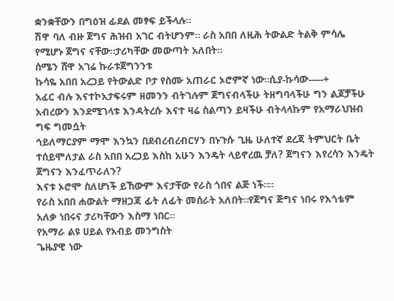ቋንቋቸውን በግዕዝ ፊደል መፃፍ ይችላሉ።
ሽዋ ባለ ብዙ ጀግና ሕዝብ አገር ብትሆንም። ራስ አበበ ለዚሕ ትውልድ ትልቅ ምሳሌ የሚሆኑ ጀግና ናቸው።ታሪካቸው መውጣት አለበት።
ሰሜን ሸዋ አገሬ ኩራቱጀግንንቱ
ኩሳዬ አበበ አረጋይ የትውልድ ቦታ የስሙ አጠራር ኦሮምኛ ነው።ሲያ-ኩሳው-----+
አፈር ብሉ እናተኮአታፍሩም ዘመንን ብትገሉም ጀግናብላችሁ ትዘግባላችሁ ግን ልጆቻችሁ አብረውን እንደሚገላቱ እንዳትረሱ እናተ ዛሬ ስልጣን ይዛችሁ ብትላላኩም የአማራህዝብ ግፍ ግመሷት
ኅይለማርያም ማሞ እንኳን በደብረብረብርሃን በኑጉሱ ጊዜ ሁለተኛ ደረጃ ትምህርት ቤት ተሰይሞለታል ራስ አበበ አረጋይ እስከ አሁን እንዴት ላይኖረዉ ቻለ? ጀግናን እየረሳን እንዴት ጀግናን እንፈጥራለን?
እናቱ ኦሮሞ ስለሆነች ይኸውም እናታቸው የራስ ጎበና ልጅ ነች።።
የራስ አበበ ሐውልት ማዘጋጃ ፊት ለፊት መሰራት አለበት።የጀግና ጅግና ነበሩ የእጎቴም አለቃ ነበሩና ታሪካቸውን እስማ ነበር።
የአማራ ልዩ ሀይል የአብይ መንግስት
ጌዜያዊ ነው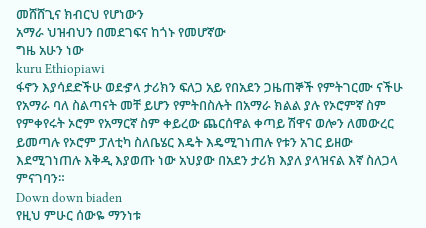መሸሸጊና ክብርህ የሆነውን
አማራ ህዝብህን በመደገፍና ከጎኑ የመሆኛው
ግዜ አሁን ነው
kuru Ethiopiawi
ፋኖን እያሳደድችሁ ወደኇላ ታሪክን ፍለጋ አይ የበአደን ጋዜጠኞች የምትገርሙ ናችሁ
የአማራ ባለ ስልጣናት መቸ ይሆን የምትበስሉት በአማራ ክልል ያሉ የኦሮምኛ ስም የምቀየሩት ኦሮም የአማርኛ ስም ቀይረው ጨርሰዋል ቀጣይ ሽዋና ወሎን ለመውረር ይመጣሉ የኦሮም ፓለቲካ ስለቤሄር እዴት እዴሚገነጠሉ የቱን አገር ይዘው እደሚገነጠሉ እቅዲ እያወጡ ነው አህያው በአደን ታሪክ እያለ ያላዝናል እኛ ስለጋላ ምናገባን።
Down down biaden
የዚህ ምሁር ሰውዬ ማንነቱ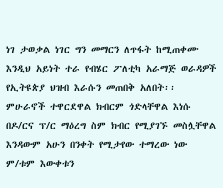ነገ ታወቃል ነገር ግን መማርን ለጥፋት ከሚጠቀሙ እንዲህ አይነት ተራ የብሄር ፖለቲካ አራማጅ ወራዳዎች የኢትዩጵያ ህዝብ እራሱን መጠበቅ አለበት፡፡ ምሁራኖች ተዋርደዋል ክብርም ጎድላቸዋል እነሱ በዶ/ርና ፕ/ር ማዕረግ ስም ክብር የሚያገኙ መስሏቸዋል እንዳውም አሁን በንቀት የሚታየው ተማረው ነው ም/ቱም እውቀቱን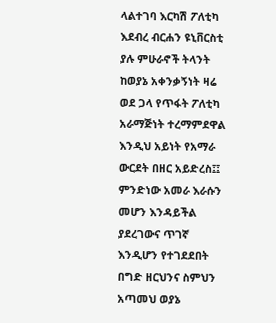ላልተገባ እርካሽ ፖለቲካ እደብረ ብርሐን ዩኒቨርስቲ ያሉ ምሁራኖች ትላንት ከወያኔ አቀንቃኝነት ዛሬ ወደ ጋላ የጥፋት ፖለቲካ አራማጅነት ተረማምደዋል እንዲህ አይነት የአማራ ውርደት በዘር አይድረስ፤፤ ምንድነው አመራ እራሱን መሆን እንዳይችል ያደረገውና ጥገኛ እንዲሆን የተገደደበት በግድ ዘርህንና ስምህን አጣመህ ወያኔ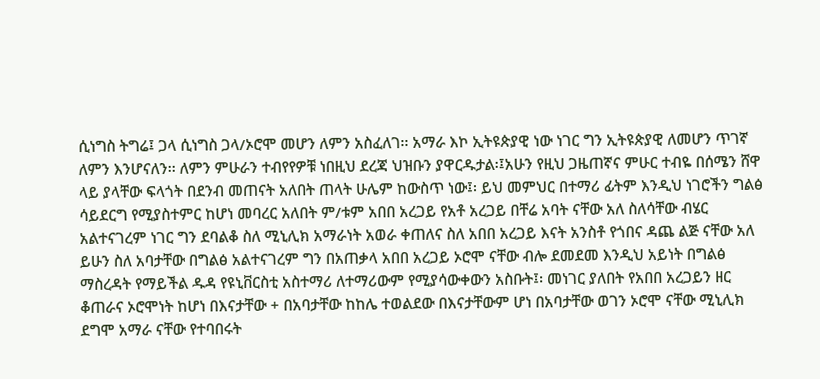ሲነግስ ትግሬ፤ ጋላ ሲነግስ ጋላ/ኦሮሞ መሆን ለምን አስፈለገ፡፡ አማራ እኮ ኢትዩጵያዊ ነው ነገር ግን ኢትዩጵያዊ ለመሆን ጥገኛ ለምን እንሆናለን፡፡ ለምን ምሁራን ተብየየዎቹ ነበዚህ ደረጃ ህዝቡን ያዋርዱታል፡፤አሁን የዚህ ጋዜጠኛና ምሁር ተብዬ በሰሜን ሸዋ ላይ ያላቸው ፍላጎት በደንብ መጠናት አለበት ጠላት ሁሌም ከውስጥ ነው፤፡ ይህ መምህር በተማሪ ፊትም እንዲህ ነገሮችን ግልፅ ሳይደርግ የሚያስተምር ከሆነ መባረር አለበት ም/ቱም አበበ አረጋይ የአቶ አረጋይ በቸሬ አባት ናቸው አለ ስለሳቸው ብሄር አልተናገረም ነገር ግን ደባልቆ ስለ ሚኒሊክ አማራነት አወራ ቀጠለና ስለ አበበ አረጋይ እናት አንስቶ የጎበና ዳጨ ልጅ ናቸው አለ ይሁን ስለ አባታቸው በግልፅ አልተናገረም ግን በአጠቃላ አበበ አረጋይ ኦሮሞ ናቸው ብሎ ደመደመ እንዲህ አይነት በግልፅ ማስረዳት የማይችል ዱዳ የዩኒቨርስቲ አስተማሪ ለተማሪውም የሚያሳውቀውን አስቡት፤፡ መነገር ያለበት የአበበ አረጋይን ዘር ቆጠራና ኦሮሞነት ከሆነ በእናታቸው + በአባታቸው ከከሌ ተወልደው በእናታቸውም ሆነ በአባታቸው ወገን ኦሮሞ ናቸው ሚኒሊክ ደግሞ አማራ ናቸው የተባበሩት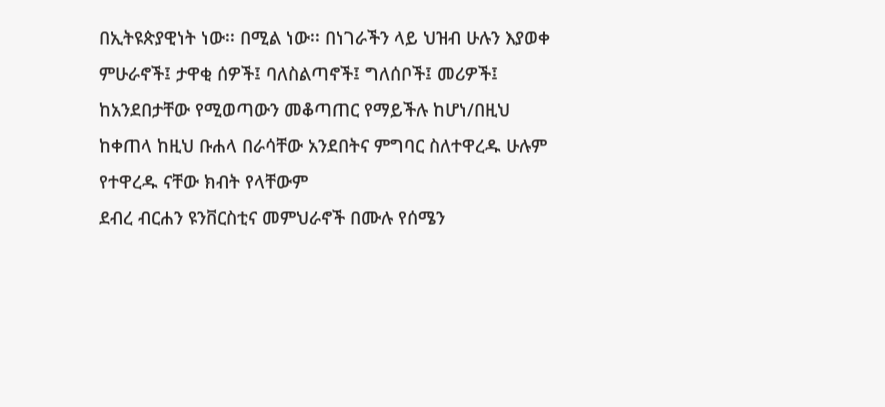በኢትዩጵያዊነት ነው፡፡ በሚል ነው፡፡ በነገራችን ላይ ህዝብ ሁሉን እያወቀ ምሁራኖች፤ ታዋቂ ሰዎች፤ ባለስልጣኖች፤ ግለሰቦች፤ መሪዎች፤ ከአንደበታቸው የሚወጣውን መቆጣጠር የማይችሉ ከሆነ/በዚህ ከቀጠላ ከዚህ ቡሐላ በራሳቸው አንደበትና ምግባር ስለተዋረዱ ሁሉም የተዋረዱ ናቸው ክብት የላቸውም
ደብረ ብርሐን ዩንቨርስቲና መምህራኖች በሙሉ የሰሜን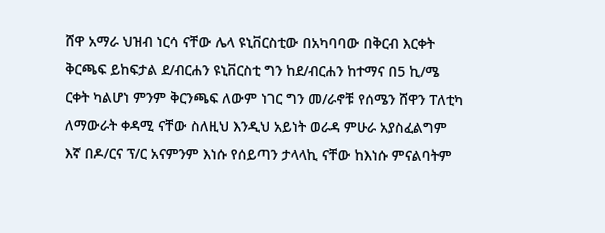ሸዋ አማራ ህዝብ ነርሳ ናቸው ሌላ ዩኒቨርስቲው በአካባባው በቅርብ እርቀት ቅርጫፍ ይከፍታል ደ/ብርሐን ዩኒቨርስቲ ግን ከደ/ብርሐን ከተማና በ5 ኪ/ሜ ርቀት ካልሆነ ምንም ቅርንጫፍ ለውም ነገር ግን መ/ራኖቹ የሰሜን ሸዋን ፐለቲካ ለማውራት ቀዳሚ ናቸው ስለዚህ እንዲህ አይነት ወራዳ ምሁራ አያስፈልግም እኛ በዶ/ርና ፕ/ር አናምንም እነሱ የሰይጣን ታላላኪ ናቸው ከእነሱ ምናልባትም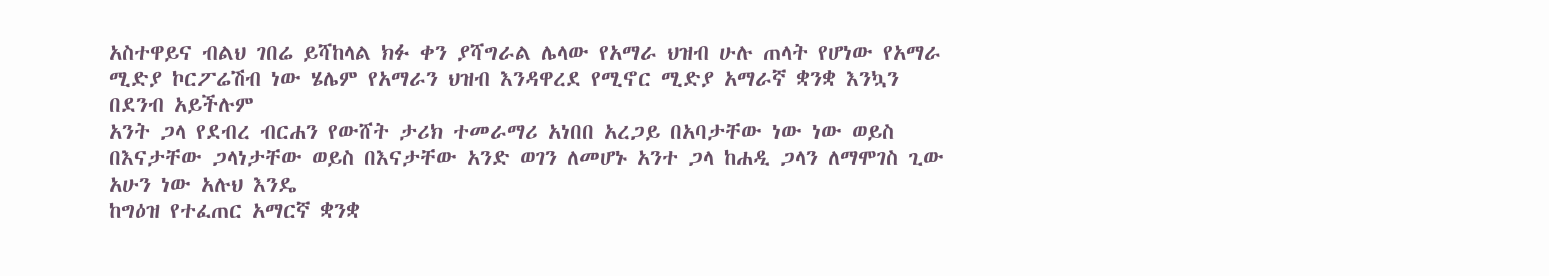አስተዋይና ብልህ ገበሬ ይሻከላል ክፉ ቀን ያሻግራል ሌላው የአማራ ህዝብ ሁሉ ጠላት የሆነው የአማራ ሚድያ ኮርፖሬሽብ ነው ሄሌም የአማራን ህዝብ እንዳዋረደ የሚኖር ሚድያ አማራኛ ቋንቋ እንኳን በደንብ አይችሉም
አንት ጋላ የደብረ ብርሐን የውሸት ታሪክ ተመራማሪ አነበበ አረጋይ በአባታቸው ነው ነው ወይስ በእናታቸው ጋላነታቸው ወይስ በእናታቸው አንድ ወገን ለመሆኑ አንተ ጋላ ከሐዲ ጋላን ለማሞገስ ጊው አሁን ነው አሉህ እንዴ
ከግዕዝ የተፈጠር አማርኛ ቋንቋ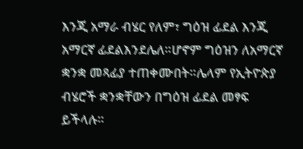እንጂ አማራ ብሄር የለም፣ ግዕዝ ፊደል እንጂ አማርኛ ፊደልእንደሌለ።ሆኖም ግዕዝን ለአማርኛ ቋንቋ መጻፊያ ተጠቀሙበት።ሌላም የኢትዮጵያ ብሄሮች ቋንቋቸውን በግዕዝ ፊደል መፃፍ ይችላሉ።